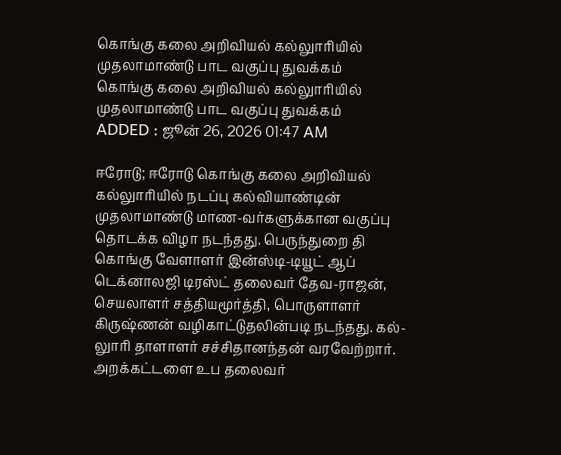கொங்கு கலை அறிவியல் கல்லுாரியில் முதலாமாண்டு பாட வகுப்பு துவக்கம்
கொங்கு கலை அறிவியல் கல்லுாரியில் முதலாமாண்டு பாட வகுப்பு துவக்கம்
ADDED : ஜூன் 26, 2026 01:47 AM

ஈரோடு; ஈரோடு கொங்கு கலை அறிவியல் கல்லுாரியில் நடப்பு கல்வியாண்டின் முதலாமாண்டு மாண-வர்களுக்கான வகுப்பு தொடக்க விழா நடந்தது. பெருந்துறை தி கொங்கு வேளாளர் இன்ஸ்டி-டியூட் ஆப் டெக்னாலஜி டிரஸ்ட் தலைவர் தேவ-ராஜன், செயலாளர் சத்தியமூர்த்தி, பொருளாளர் கிருஷ்ணன் வழிகாட்டுதலின்படி நடந்தது. கல்-லுாரி தாளாளர் சச்சிதானந்தன் வரவேற்றார். அறக்கட்டளை உப தலைவர்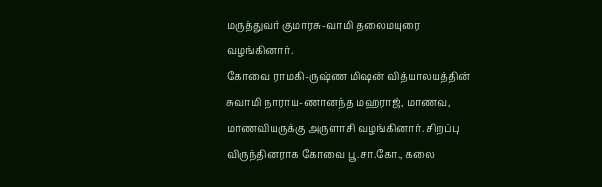மருத்துவர் குமாரசு-வாமி தலைமயுரை வழங்கினார்.
கோவை ராமகி-ருஷ்ண மிஷன் வித்யாலயத்தின் சுவாமி நாராய-ணானந்த மஹராஜ், மாணவ, மாணவியருக்கு அருளாசி வழங்கினார். சிறப்பு விருந்தினராக கோவை பூ.சா.கோ., கலை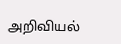அறிவியல்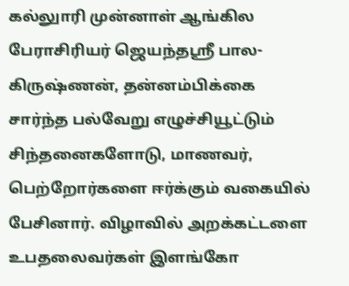கல்லுாரி முன்னாள் ஆங்கில பேராசிரியர் ஜெயந்தஸ்ரீ பால-கிருஷ்ணன், தன்னம்பிக்கை சார்ந்த பல்வேறு எழுச்சியூட்டும் சிந்தனைகளோடு, மாணவர், பெற்றோர்களை ஈர்க்கும் வகையில் பேசினார். விழாவில் அறக்கட்டளை உபதலைவர்கள் இளங்கோ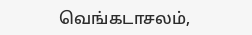வெங்கடாசலம்,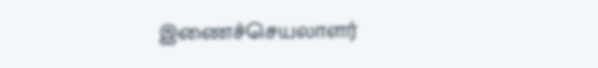இணைச்செயலாளர்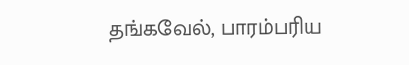தங்கவேல், பாரம்பரிய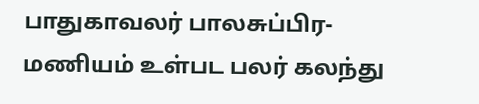பாதுகாவலர் பாலசுப்பிர-மணியம் உள்பட பலர் கலந்து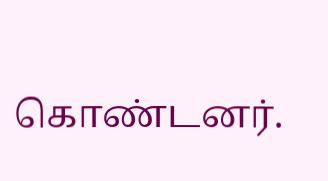கொண்டனர்.